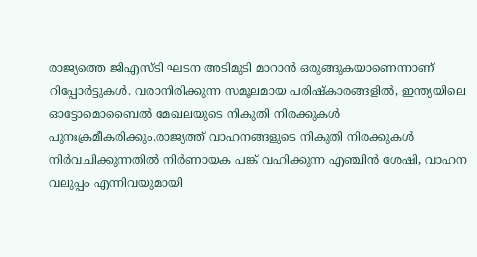രാജ്യത്തെ ജിഎസ്‍ടി ഘടന അടിമുടി മാറാൻ ഒരുങ്ങുകയാണെന്നാണ് റിപ്പോർട്ടുകള്‍. വരാനിരിക്കുന്ന സമൂലമായ പരിഷ്‍കാരങ്ങളില്‍, ഇന്ത്യയിലെ ഓട്ടോമൊബൈല്‍ മേഖലയുടെ നികുതി നിരക്കുകള്‍ പുനഃക്രമീകരിക്കും.രാജ്യത്ത് വാഹനങ്ങളുടെ നികുതി നിരക്കുകള്‍ നിർവചിക്കുന്നതില്‍ നിർണായക പങ്ക് വഹിക്കുന്ന എഞ്ചിൻ ശേഷി, വാഹന വലുപ്പം എന്നിവയുമായി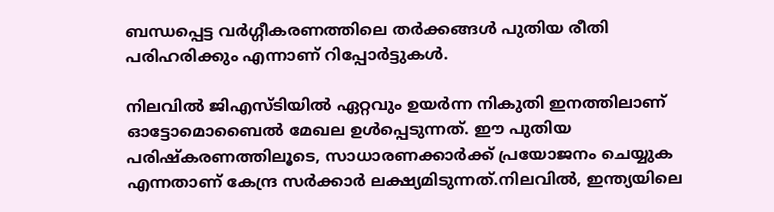ബന്ധപ്പെട്ട വർഗ്ഗീകരണത്തിലെ തർക്കങ്ങള്‍ പുതിയ രീതി പരിഹരിക്കും എന്നാണ് റിപ്പോർട്ടുകള്‍.

നിലവില്‍ ജിഎസ്‍ടിയില്‍ ഏറ്റവും ഉയർന്ന നികുതി ഇനത്തിലാണ് ഓട്ടോമൊബൈല്‍ മേഖല ഉള്‍പ്പെടുന്നത്. ഈ പുതിയ പരിഷ്‍കരണത്തിലൂടെ, സാധാരണക്കാർക്ക് പ്രയോജനം ചെയ്യുക എന്നതാണ് കേന്ദ്ര സർക്കാർ ലക്ഷ്യമിടുന്നത്.നിലവില്‍, ഇന്ത്യയിലെ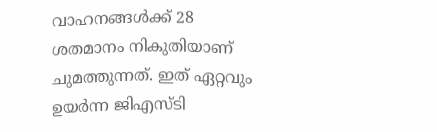വാഹനങ്ങള്‍ക്ക് 28 ശതമാനം നികുതിയാണ് ചുമത്തുന്നത്. ഇത് ഏറ്റവും ഉയർന്ന ജിഎസ്‍ടി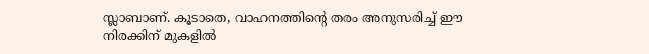സ്ലാബാണ്. കൂടാതെ, വാഹനത്തിന്‍റെ തരം അനുസരിച്ച്‌ ഈ നിരക്കിന് മുകളില്‍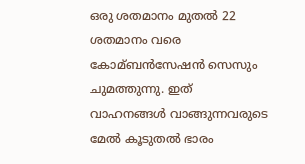ഒരു ശതമാനം മുതല്‍ 22 ശതമാനം വരെ കോമ്ബൻസേഷൻ സെസും ചുമത്തുന്നു. ഇത് വാഹനങ്ങള്‍ വാങ്ങുന്നവരുടെ മേല്‍ കൂടുതല്‍ ഭാരം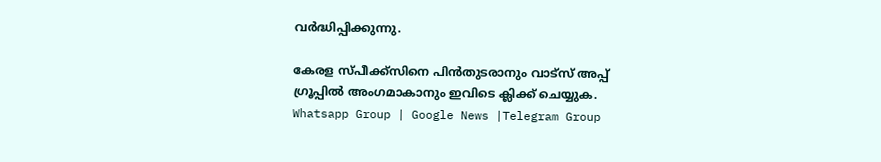വർദ്ധിപ്പിക്കുന്നു.

കേരള സ്പീക്ക്സിനെ പിൻതുടരാനും വാട്സ് അപ്പ് ഗ്രൂപ്പിൽ അംഗമാകാനും ഇവിടെ ക്ലിക്ക് ചെയ്യുക. Whatsapp Group | Google News |Telegram Group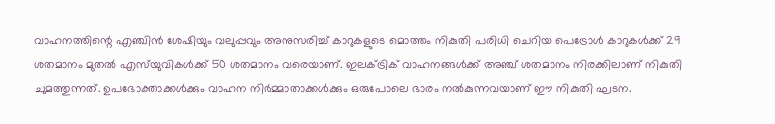വാഹനത്തിന്റെ എഞ്ചിൻ ശേഷിയും വലുപ്പവും അനുസരിച്ച്‌ കാറുകളുടെ മൊത്തം നികുതി പരിധി ചെറിയ പെട്രോള്‍ കാറുകള്‍ക്ക് 29 ശതമാനം മുതല്‍ എസ്‌യുവികള്‍ക്ക് 50 ശതമാനം വരെയാണ്. ഇലക്‌ട്രിക് വാഹനങ്ങള്‍ക്ക് അഞ്ച് ശതമാനം നിരക്കിലാണ് നികുതി ചുമത്തുന്നത്. ഉപഭോക്താക്കള്‍ക്കും വാഹന നിർമ്മാതാക്കള്‍ക്കും ഒരുപോലെ ഭാരം നല്‍കുന്നവയാണ് ഈ നികുതി ഘടന.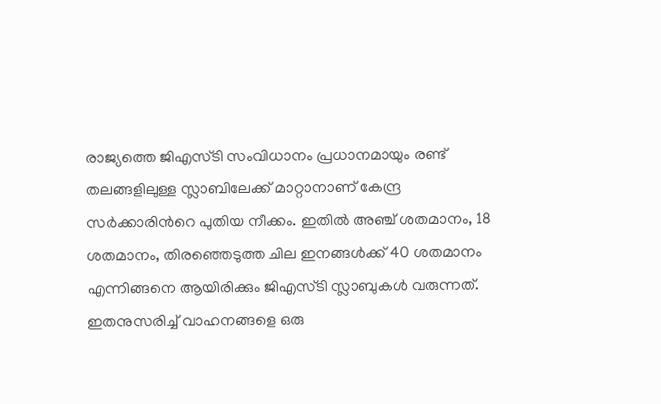രാജ്യത്തെ ജിഎസ്‍ടി സംവിധാനം പ്രധാനമായും രണ്ട് തലങ്ങളിലുള്ള സ്ലാബിലേക്ക് മാറ്റാനാണ് കേന്ദ്ര സർക്കാരിന്‍റെ പുതിയ നീക്കം. ഇതില്‍ അഞ്ച് ശതമാനം, 18 ശതമാനം, തിരഞ്ഞെടുത്ത ചില ഇനങ്ങള്‍ക്ക് 40 ശതമാനം എന്നിങ്ങനെ ആയിരിക്കും ജിഎസ്‍ടി സ്ലാബുകള്‍ വരുന്നത്. ഇതനുസരിച്ച്‌ വാഹനങ്ങളെ ഒരു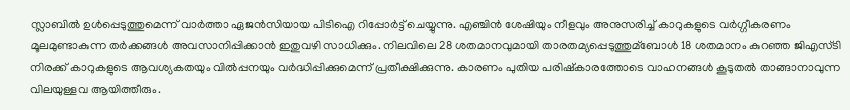സ്ലാബില്‍ ഉള്‍പ്പെടുത്തുമെന്ന് വാർത്താ ഏജൻസിയായ പിടിഐ റിപ്പോർട്ട് ചെയ്യുന്നു. എഞ്ചിൻ ശേഷിയും നീളവും അനുസരിച്ച്‌ കാറുകളുടെ വർഗ്ഗീകരണം മൂലമുണ്ടാകുന്ന തർക്കങ്ങള്‍ അവസാനിപ്പിക്കാൻ ഇതുവഴി സാധിക്കും. നിലവിലെ 28 ശതമാനവുമായി താരതമ്യപ്പെടുത്തുമ്ബോള്‍ 18 ശതമാനം കുറഞ്ഞ ജിഎസ്‍ടി നിരക്ക് കാറുകളുടെ ആവശ്യകതയും വില്‍പ്പനയും വർദ്ധിപ്പിക്കുമെന്ന് പ്രതീക്ഷിക്കുന്നു. കാരണം പുതിയ പരിഷ്‍കാരത്തോടെ വാഹനങ്ങള്‍ കൂടുതല്‍ താങ്ങാനാവുന്ന വിലയുള്ളവ ആയിത്തീരും.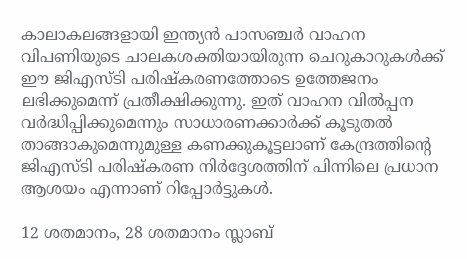കാലാകലങ്ങളായി ഇന്ത്യൻ പാസഞ്ചർ വാഹന വിപണിയുടെ ചാലകശക്തിയായിരുന്ന ചെറുകാറുകള്‍ക്ക് ഈ ജിഎസ്‍ടി പരിഷ്‍കരണത്തോടെ ഉത്തേജനം ലഭിക്കുമെന്ന് പ്രതീക്ഷിക്കുന്നു. ഇത് വാഹന വില്‍പ്പന വർദ്ധിപ്പിക്കുമെന്നും സാധാരണക്കാർക്ക് കൂടുതല്‍ താങ്ങാകുമെന്നുമുള്ള കണക്കുകൂട്ടലാണ് കേന്ദ്രത്തിന്‍റെ ജിഎസ്‍ടി പരിഷ്‍കരണ നിർദ്ദേശത്തിന് പിന്നിലെ പ്രധാന ആശയം എന്നാണ് റിപ്പോർട്ടുകള്‍.

12 ശതമാനം, 28 ശതമാനം സ്ലാബ്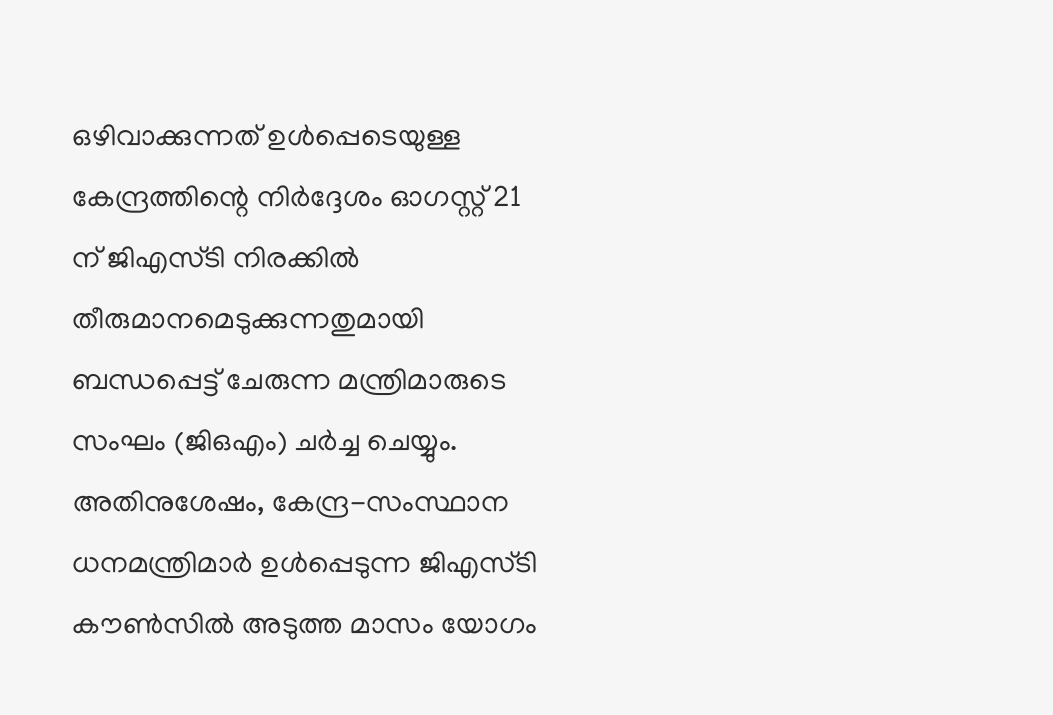ഒഴിവാക്കുന്നത് ഉള്‍പ്പെടെയുള്ള കേന്ദ്രത്തിന്റെ നിർദ്ദേശം ഓഗസ്റ്റ് 21 ന് ജിഎസ്‍ടി നിരക്കില്‍ തീരുമാനമെടുക്കുന്നതുമായി ബന്ധപ്പെട്ട് ചേരുന്ന മന്ത്രിമാരുടെ സംഘം (ജിഒഎം) ചർച്ച ചെയ്യും. അതിനുശേഷം, കേന്ദ്ര-സംസ്ഥാന ധനമന്ത്രിമാർ ഉള്‍പ്പെടുന്ന ജിഎസ്‍ടി കൗണ്‍സില്‍ അടുത്ത മാസം യോഗം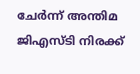ചേർന്ന് അന്തിമ ജിഎസ്‍ടി നിരക്ക്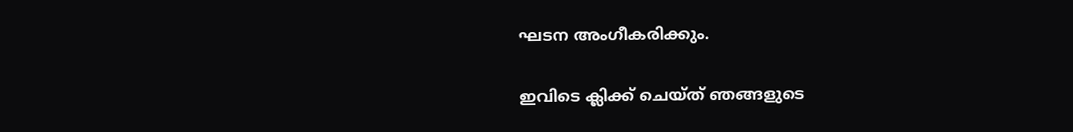ഘടന അംഗീകരിക്കും.

ഇവിടെ ക്ലിക്ക് ചെയ്ത് ഞങ്ങളുടെ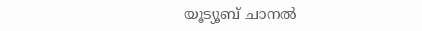യൂട്യൂബ് ചാനൽ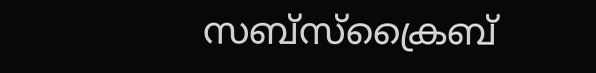സബ്സ്ക്രൈബ്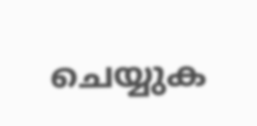ചെയ്യുക